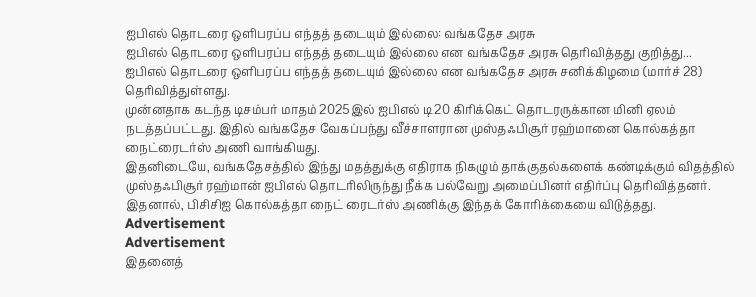ஐபிஎல் தொடரை ஒளிபரப்ப எந்தத் தடையும் இல்லை: வங்கதேச அரசு
ஐபிஎல் தொடரை ஒளிபரப்ப எந்தத் தடையும் இல்லை என வங்கதேச அரசு தெரிவித்தது குறித்து...
ஐபிஎல் தொடரை ஒளிபரப்ப எந்தத் தடையும் இல்லை என வங்கதேச அரசு சனிக்கிழமை (மார்ச் 28) தெரிவித்துள்ளது.
முன்னதாக கடந்த டிசம்பர் மாதம் 2025இல் ஐபிஎல் டி20 கிரிக்கெட் தொடரருக்கான மினி ஏலம் நடத்தப்பட்டது. இதில் வங்கதேச வேகப்பந்து வீச்சாளரான முஸ்தஃபிசூர் ரஹ்மானை கொல்கத்தா நைட்ரைடர்ஸ் அணி வாங்கியது.
இதனிடையே, வங்கதேசத்தில் இந்து மதத்துக்கு எதிராக நிகழும் தாக்குதல்களைக் கண்டிக்கும் விதத்தில் முஸ்தஃபிசூர் ரஹ்மான் ஐபிஎல் தொடரிலிருந்து நீக்க பல்வேறு அமைப்பினர் எதிர்ப்பு தெரிவித்தனர். இதனால், பிசிசிஐ கொல்கத்தா நைட் ரைடர்ஸ் அணிக்கு இந்தக் கோரிக்கையை விடுத்தது.
Advertisement
Advertisement
இதனைத்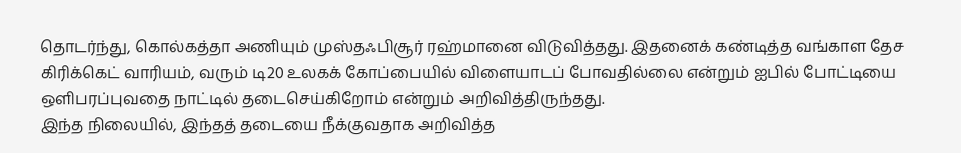தொடர்ந்து, கொல்கத்தா அணியும் முஸ்தஃபிசூர் ரஹ்மானை விடுவித்தது. இதனைக் கண்டித்த வங்காள தேச கிரிக்கெட் வாரியம், வரும் டி20 உலகக் கோப்பையில் விளையாடப் போவதில்லை என்றும் ஐபில் போட்டியை ஒளிபரப்புவதை நாட்டில் தடைசெய்கிறோம் என்றும் அறிவித்திருந்தது.
இந்த நிலையில், இந்தத் தடையை நீக்குவதாக அறிவித்த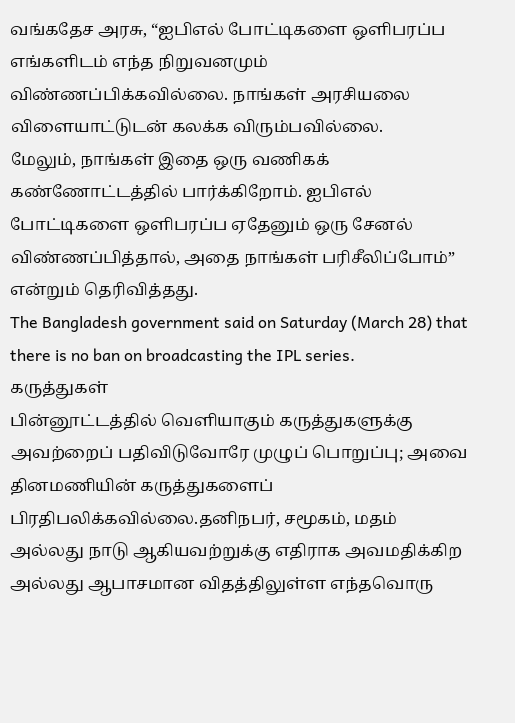வங்கதேச அரசு, “ஐபிஎல் போட்டிகளை ஒளிபரப்ப எங்களிடம் எந்த நிறுவனமும் விண்ணப்பிக்கவில்லை. நாங்கள் அரசியலை விளையாட்டுடன் கலக்க விரும்பவில்லை.
மேலும், நாங்கள் இதை ஒரு வணிகக் கண்ணோட்டத்தில் பார்க்கிறோம். ஐபிஎல் போட்டிகளை ஒளிபரப்ப ஏதேனும் ஒரு சேனல் விண்ணப்பித்தால், அதை நாங்கள் பரிசீலிப்போம்” என்றும் தெரிவித்தது.
The Bangladesh government said on Saturday (March 28) that there is no ban on broadcasting the IPL series.
கருத்துகள்
பின்னூட்டத்தில் வெளியாகும் கருத்துகளுக்கு அவற்றைப் பதிவிடுவோரே முழுப் பொறுப்பு; அவை தினமணியின் கருத்துகளைப் பிரதிபலிக்கவில்லை.தனிநபர், சமூகம், மதம் அல்லது நாடு ஆகியவற்றுக்கு எதிராக அவமதிக்கிற அல்லது ஆபாசமான விதத்திலுள்ள எந்தவொரு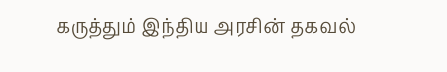கருத்தும் இந்திய அரசின் தகவல்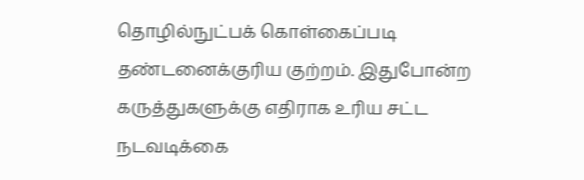தொழில்நுட்பக் கொள்கைப்படி தண்டனைக்குரிய குற்றம். இதுபோன்ற கருத்துகளுக்கு எதிராக உரிய சட்ட நடவடிக்கை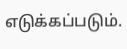எடுக்கப்படும்.